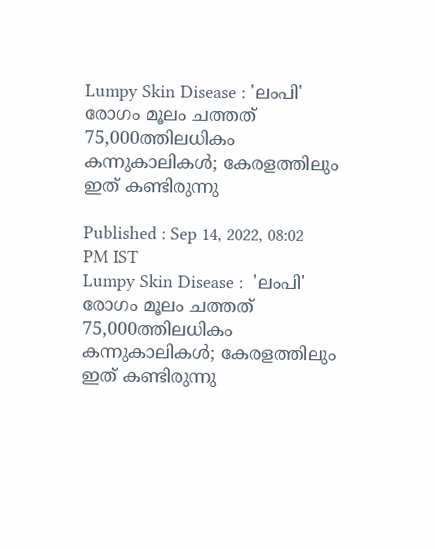Lumpy Skin Disease : 'ലംപി' രോഗം മൂലം ചത്തത് 75,000ത്തിലധികം കന്നുകാലികള്‍; കേരളത്തിലും ഇത് കണ്ടിരുന്നു

Published : Sep 14, 2022, 08:02 PM IST
Lumpy Skin Disease :  'ലംപി' രോഗം മൂലം ചത്തത് 75,000ത്തിലധികം കന്നുകാലികള്‍; കേരളത്തിലും ഇത് കണ്ടിരുന്നു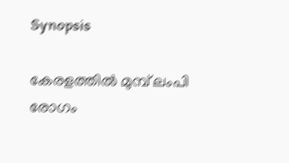Synopsis

കേരളത്തില്‍ മുമ്പ് ലംപി രോഗം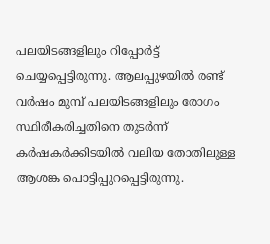പലയിടങ്ങളിലും റിപ്പോര്‍ട്ട് ചെയ്യപ്പെട്ടിരുന്നു. ആലപ്പുഴയില്‍ രണ്ട് വര്‍ഷം മുമ്പ് പലയിടങ്ങളിലും രോഗം സ്ഥിരീകരിച്ചതിനെ തുടര്‍ന്ന് കര്‍ഷകര്‍ക്കിടയില്‍ വലിയ തോതിലുള്ള ആശങ്ക പൊട്ടിപ്പുറപ്പെട്ടിരുന്നു.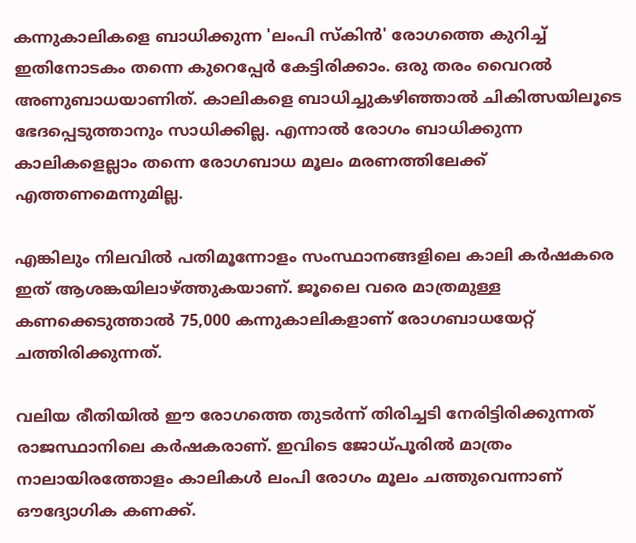കന്നുകാലികളെ ബാധിക്കുന്ന 'ലംപി സ്കിൻ' രോഗത്തെ കുറിച്ച് ഇതിനോടകം തന്നെ കുറെപ്പേര്‍ കേട്ടിരിക്കാം. ഒരു തരം വൈറല്‍ അണുബാധയാണിത്. കാലികളെ ബാധിച്ചുകഴിഞ്ഞാല്‍ ചികിത്സയിലൂടെ ഭേദപ്പെടുത്താനും സാധിക്കില്ല. എന്നാല്‍ രോഗം ബാധിക്കുന്ന കാലികളെല്ലാം തന്നെ രോഗബാധ മൂലം മരണത്തിലേക്ക് എത്തണമെന്നുമില്ല.

എങ്കിലും നിലവില്‍ പതിമൂന്നോളം സംസ്ഥാനങ്ങളിലെ കാലി കര്‍ഷകരെ ഇത് ആശങ്കയിലാഴ്ത്തുകയാണ്. ജൂലൈ വരെ മാത്രമുള്ള കണക്കെടുത്താല്‍ 75,000 കന്നുകാലികളാണ് രോഗബാധയേറ്റ് ചത്തിരിക്കുന്നത്.

വലിയ രീതിയില്‍ ഈ രോഗത്തെ തുടര്‍ന്ന് തിരിച്ചടി നേരിട്ടിരിക്കുന്നത് രാജസ്ഥാനിലെ കര്‍ഷകരാണ്. ഇവിടെ ജോധ്പൂരില്‍ മാത്രം നാലായിരത്തോളം കാലികള്‍ ലംപി രോഗം മൂലം ചത്തുവെന്നാണ് ഔദ്യോഗിക കണക്ക്.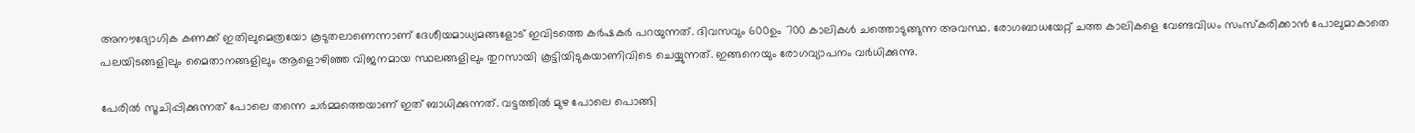അനൗദ്യോഗിക കണക്ക് ഇതിലുമെത്രയോ കൂടുതലാണെന്നാണ് ദേശീയമാധ്യമങ്ങളോട് ഇവിടത്തെ കര്‍ഷകര്‍ പറയുന്നത്. ദിവസവും 600ഉം 700 കാലികള്‍ ചത്തൊടുങ്ങുന്ന അവസ്ഥ. രോഗബാധയേറ്റ് ചത്ത കാലികളെ വേണ്ടവിധം സംസ്കരിക്കാൻ പോലുമാകാതെ പലയിടങ്ങളിലും മൈതാനങ്ങളിലും ആളൊഴിഞ്ഞ വിജനമായ സ്ഥലങ്ങളിലും തുറസായി കൂട്ടിയിടുകയാണിവിടെ ചെയ്യുന്നത്. ഇങ്ങനെയും രോഗവ്യാപനം വര്‍ധിക്കുന്നു.

പേരില്‍ സൂചിപ്പിക്കുന്നത് പോലെ തന്നെ ചര്‍മ്മത്തെയാണ് ഇത് ബാധിക്കുന്നത്. വട്ടത്തില്‍ മുഴ പോലെ പൊങ്ങി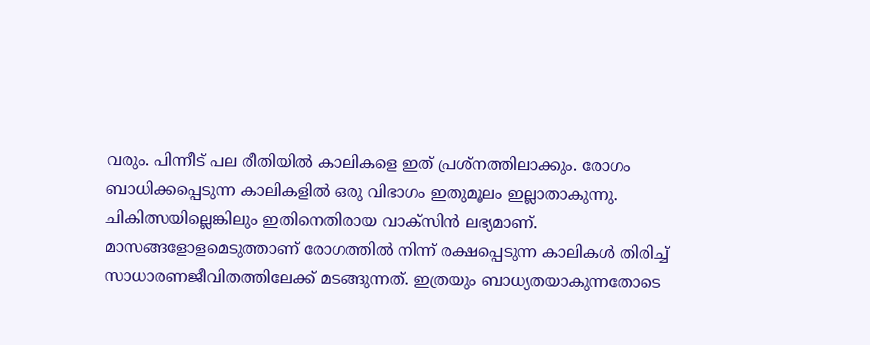വരും. പിന്നീട് പല രീതിയില്‍ കാലികളെ ഇത് പ്രശ്നത്തിലാക്കും. രോഗം ബാധിക്കപ്പെടുന്ന കാലികളില്‍ ഒരു വിഭാഗം ഇതുമൂലം ഇല്ലാതാകുന്നു. ചികിത്സയില്ലെങ്കിലും ഇതിനെതിരായ വാക്സിൻ ലഭ്യമാണ്. മാസങ്ങളോളമെടുത്താണ് രോഗത്തില്‍ നിന്ന് രക്ഷപ്പെടുന്ന കാലികള്‍ തിരിച്ച് സാധാരണജീവിതത്തിലേക്ക് മടങ്ങുന്നത്. ഇത്രയും ബാധ്യതയാകുന്നതോടെ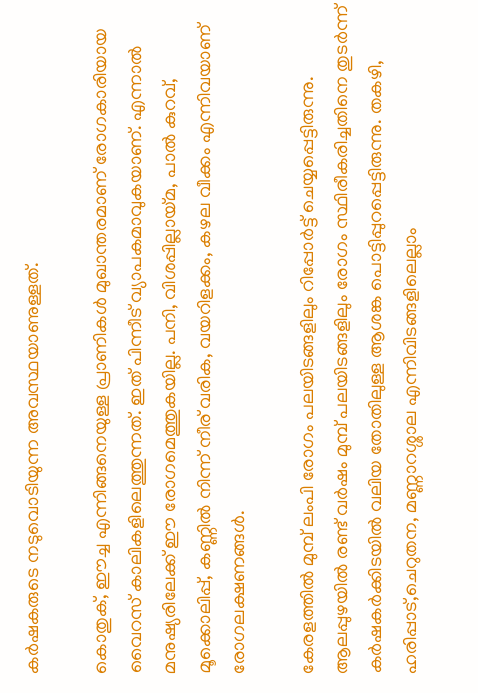കര്‍ഷകരുടെ നടുവൊടിയുന്ന അവസ്ഥയാണുള്ളത്.

കൊതുക്, ഈച്ച എന്നിങ്ങനെയുള്ള പ്രാണികള്‍ മുഖാന്തരമാണ് രോഗകാരിയായ വൈറസ് കാലികളിലെത്തുന്നത്. ഇത് പിന്നീട് വ്യാപകമാവുകയാണ്. എന്നാല്‍ മനുഷ്യരിലേക്ക് ഈ രോഗമെത്തുകയില്ല. പനി, വിശപ്പില്ലായ്മ, പാല്‍ കുറവ്, മൂക്കൊലിപ്പ്, കണ്ണില്‍ നിന്ന് നീര് വരിക, വയറിളക്കം, കഴല വീക്കം എന്നിവയാണ് രോഗലക്ഷണങ്ങള്‍.

കേരളത്തില്‍ മുമ്പ് ലംപി രോഗം പലയിടങ്ങളിലും റിപ്പോര്‍ട്ട് ചെയ്യപ്പെട്ടിരുന്നു. ആലപ്പുഴയില്‍ രണ്ട് വര്‍ഷം മുമ്പ് പലയിടങ്ങളിലും രോഗം സ്ഥിരീകരിച്ചതിനെ തുടര്‍ന്ന് കര്‍ഷകര്‍ക്കിടയില്‍ വലിയ തോതിലുള്ള ആശങ്ക പൊട്ടിപ്പുറപ്പെട്ടിരുന്നു. തകഴി, ഹരിപ്പാട്,ചെറുതന, മണ്ണാറശ്ശാല എന്നിവിടങ്ങളിലെല്ലാം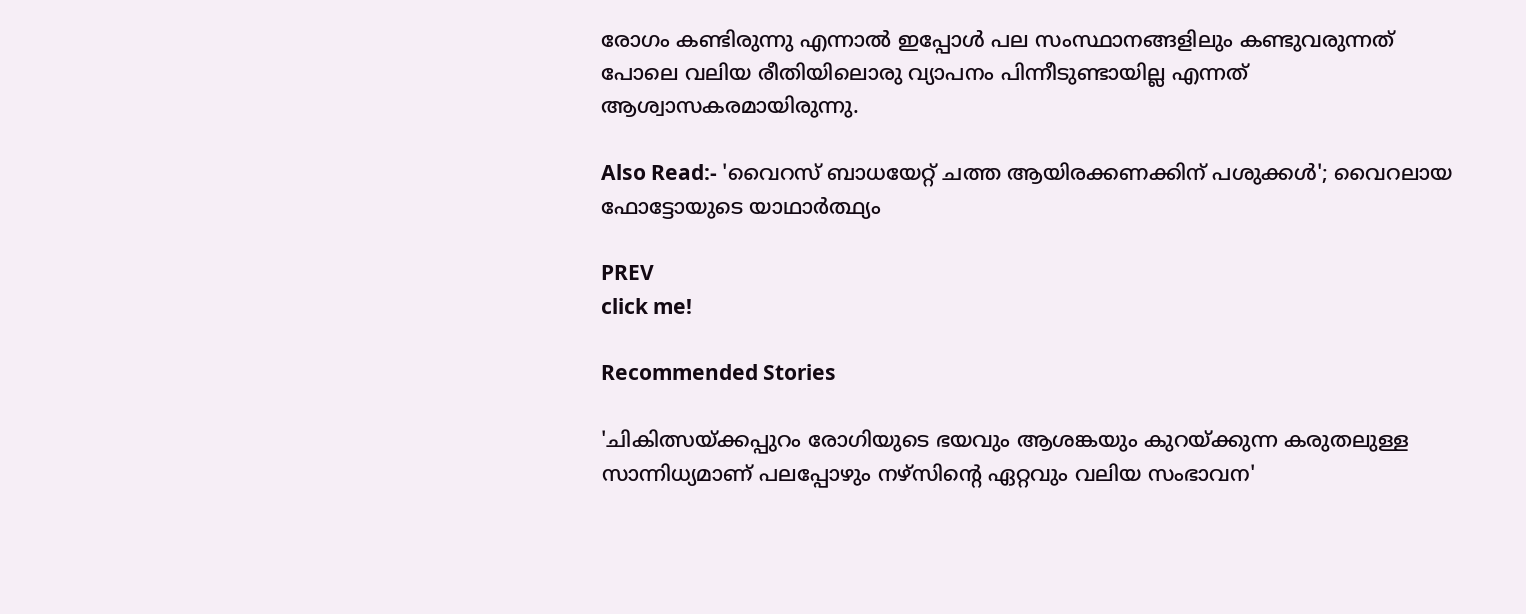രോഗം കണ്ടിരുന്നു എന്നാല്‍ ഇപ്പോള്‍ പല സംസ്ഥാനങ്ങളിലും കണ്ടുവരുന്നത് പോലെ വലിയ രീതിയിലൊരു വ്യാപനം പിന്നീടുണ്ടായില്ല എന്നത് ആശ്വാസകരമായിരുന്നു.

Also Read:- 'വൈറസ് ബാധയേറ്റ് ചത്ത ആയിരക്കണക്കിന് പശുക്കള്‍'; വൈറലായ ഫോട്ടോയുടെ യാഥാര്‍ത്ഥ്യം

PREV
click me!

Recommended Stories

'ചികിത്സയ്ക്കപ്പുറം രോഗിയുടെ ഭയവും ആശങ്കയും കുറയ്ക്കുന്ന കരുതലുള്ള സാന്നിധ്യമാണ് പലപ്പോഴും നഴ്സിന്റെ ഏറ്റവും വലിയ സംഭാവന'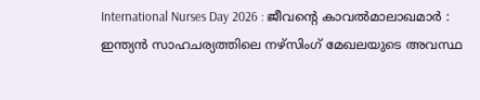International Nurses Day 2026 : ജീവന്റെ കാവൽമാലാഖമാർ : ഇന്ത്യൻ സാഹചര്യത്തിലെ നഴ്സിംഗ് മേഖലയുടെ അവസ്ഥ